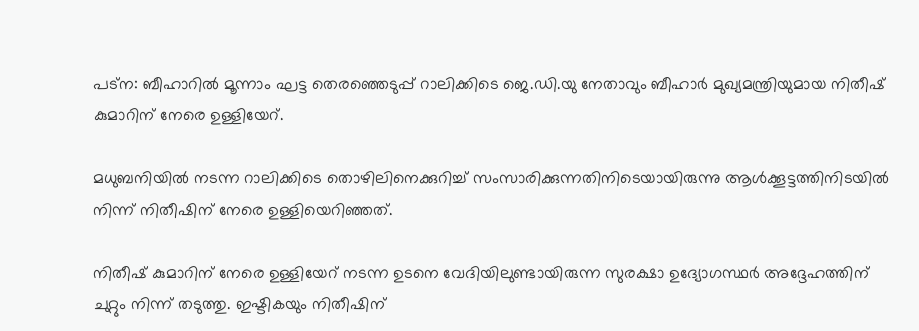പട്‌ന: ബീഹാറില്‍ മൂന്നാം ഘട്ട തെരഞ്ഞെടുപ്പ് റാലിക്കിടെ ജെ.ഡി.യു നേതാവും ബീഹാര്‍ മുഖ്യമന്ത്രിയുമായ നിതീഷ് കുമാറിന് നേരെ ഉള്ളിയേറ്.

മധുബനിയില്‍ നടന്ന റാലിക്കിടെ തൊഴിലിനെക്കുറിച്ച് സംസാരിക്കുന്നതിനിടെയായിരുന്നു ആള്‍ക്കൂട്ടത്തിനിടയില്‍ നിന്ന് നിതീഷിന് നേരെ ഉള്ളിയെറിഞ്ഞത്.

നിതീഷ് കുമാറിന് നേരെ ഉള്ളിയേറ് നടന്ന ഉടനെ വേദിയിലുണ്ടായിരുന്ന സുരക്ഷാ ഉദ്യോഗസ്ഥര്‍ അദ്ദേഹത്തിന് ചുറ്റും നിന്ന് തടുത്തു. ഇഷ്ടികയും നിതീഷിന്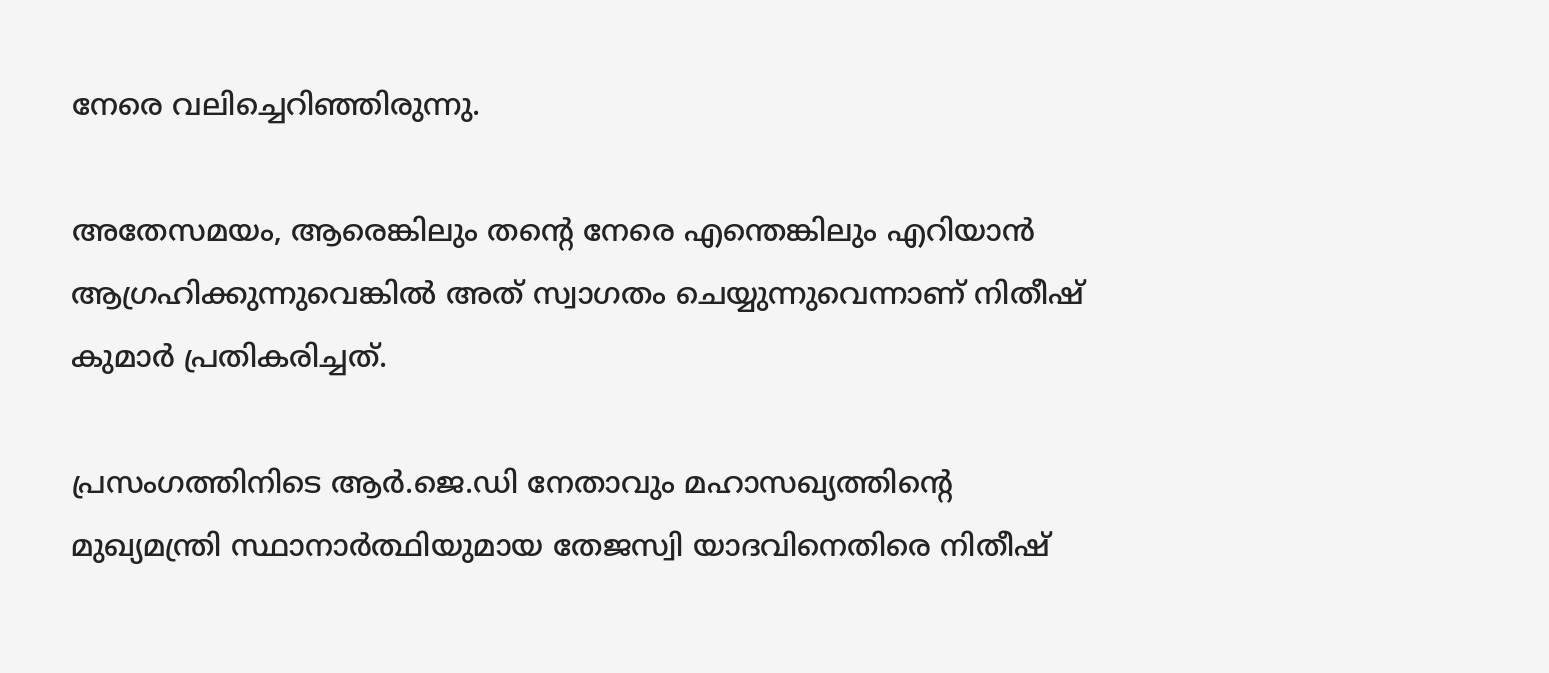നേരെ വലിച്ചെറിഞ്ഞിരുന്നു.

അതേസമയം, ആരെങ്കിലും തന്റെ നേരെ എന്തെങ്കിലും എറിയാന്‍ ആഗ്രഹിക്കുന്നുവെങ്കില്‍ അത് സ്വാഗതം ചെയ്യുന്നുവെന്നാണ് നിതീഷ് കുമാര്‍ പ്രതികരിച്ചത്.

പ്രസംഗത്തിനിടെ ആര്‍.ജെ.ഡി നേതാവും മഹാസഖ്യത്തിന്റെ മുഖ്യമന്ത്രി സ്ഥാനാര്‍ത്ഥിയുമായ തേജസ്വി യാദവിനെതിരെ നിതീഷ്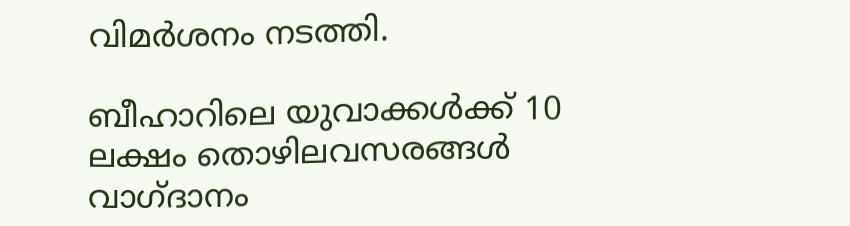വിമര്‍ശനം നടത്തി.

ബീഹാറിലെ യുവാക്കള്‍ക്ക് 10 ലക്ഷം തൊഴിലവസരങ്ങള്‍ വാഗ്ദാനം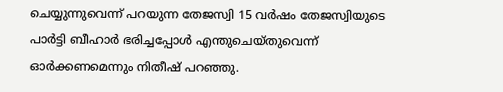ചെയ്യുന്നുവെന്ന് പറയുന്ന തേജസ്വി 15 വര്‍ഷം തേജസ്വിയുടെ പാര്‍ട്ടി ബീഹാര്‍ ഭരിച്ചപ്പോള്‍ എന്തുചെയ്തുവെന്ന് ഓര്‍ക്കണമെന്നും നിതീഷ് പറഞ്ഞു.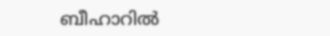ബീഹാറില്‍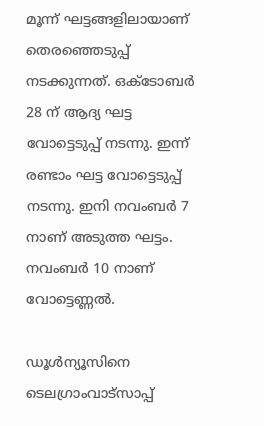മൂന്ന് ഘട്ടങ്ങളിലായാണ് തെരഞ്ഞെടുപ്പ് നടക്കുന്നത്. ഒക്ടോബര്‍ 28 ന് ആദ്യ ഘട്ട വോട്ടെടുപ്പ് നടന്നു. ഇന്ന് രണ്ടാം ഘട്ട വോട്ടെടുപ്പ് നടന്നു. ഇനി നവംബര്‍ 7 നാണ് അടുത്ത ഘട്ടം. നവംബര്‍ 10 നാണ് വോട്ടെണ്ണല്‍.

ഡൂള്‍ന്യൂസിനെ ടെലഗ്രാംവാട്‌സാപ്പ്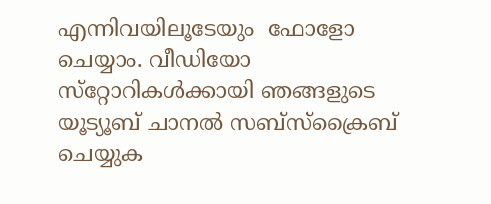എന്നിവയിലൂടേയും  ഫോളോ ചെയ്യാം. വീഡിയോ സ്‌റ്റോറികള്‍ക്കായി ഞങ്ങളുടെ യൂട്യൂബ് ചാനല്‍ സബ്‌സ്‌ക്രൈബ് ചെയ്യുക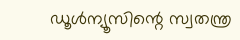ഡൂള്‍ന്യൂസിന്റെ സ്വതന്ത്ര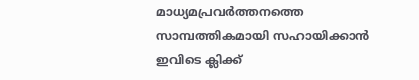മാധ്യമപ്രവര്‍ത്തനത്തെ സാമ്പത്തികമായി സഹായിക്കാന്‍ ഇവിടെ ക്ലിക്ക്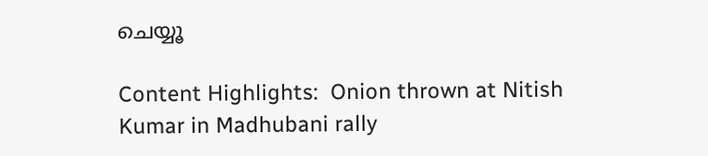ചെയ്യൂ

Content Highlights:  Onion thrown at Nitish Kumar in Madhubani rally